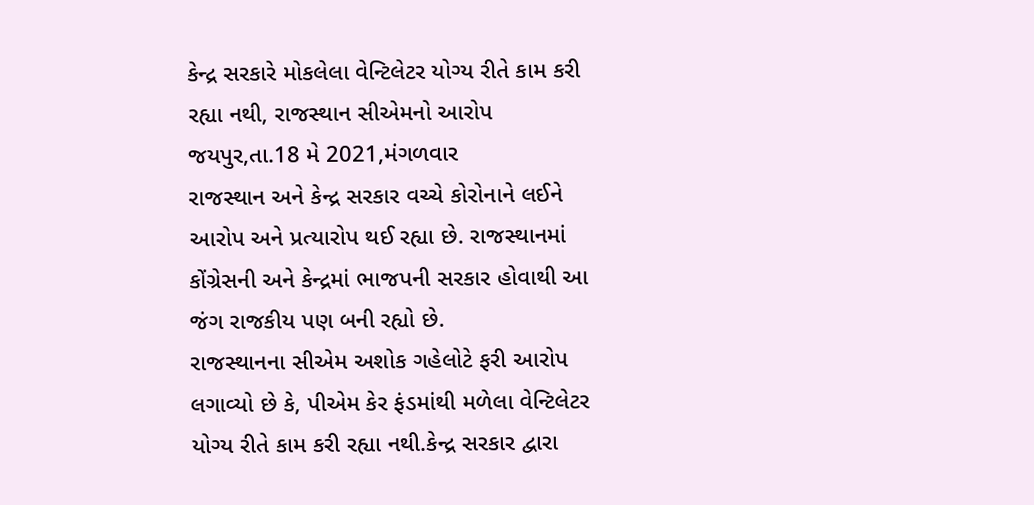કેન્દ્ર સરકારે મોકલેલા વેન્ટિલેટર યોગ્ય રીતે કામ કરી રહ્યા નથી, રાજસ્થાન સીએમનો આરોપ
જયપુર,તા.18 મે 2021,મંગળવાર
રાજસ્થાન અને કેન્દ્ર સરકાર વચ્ચે કોરોનાને લઈને આરોપ અને પ્રત્યારોપ થઈ રહ્યા છે. રાજસ્થાનમાં કોંગ્રેસની અને કેન્દ્રમાં ભાજપની સરકાર હોવાથી આ જંગ રાજકીય પણ બની રહ્યો છે.
રાજસ્થાનના સીએમ અશોક ગહેલોટે ફરી આરોપ લગાવ્યો છે કે, પીએમ કેર ફંડમાંથી મળેલા વેન્ટિલેટર યોગ્ય રીતે કામ કરી રહ્યા નથી.કેન્દ્ર સરકાર દ્વારા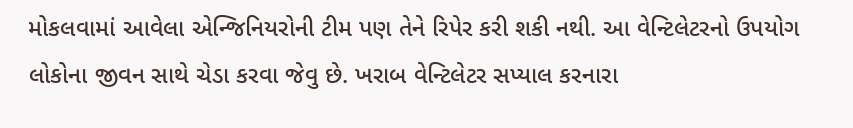મોકલવામાં આવેલા એન્જિનિયરોની ટીમ પણ તેને રિપેર કરી શકી નથી. આ વેન્ટિલેટરનો ઉપયોગ લોકોના જીવન સાથે ચેડા કરવા જેવુ છે. ખરાબ વેન્ટિલેટર સપ્યાલ કરનારા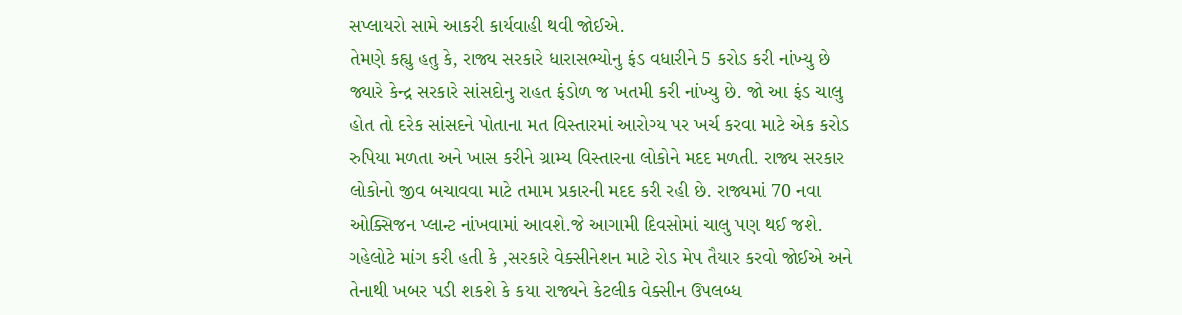સપ્લાયરો સામે આકરી કાર્યવાહી થવી જોઈએ.
તેમણે કહ્યુ હતુ કે, રાજ્ય સરકારે ધારાસભ્યોનુ ફંડ વધારીને 5 કરોડ કરી નાંખ્યુ છે જ્યારે કેન્દ્ર સરકારે સાંસદોનુ રાહત ફંડોળ જ ખતમી કરી નાંખ્યુ છે. જો આ ફંડ ચાલુ હોત તો દરેક સાંસદને પોતાના મત વિસ્તારમાં આરોગ્ય પર ખર્ચ કરવા માટે એક કરોડ રુપિયા મળતા અને ખાસ કરીને ગ્રામ્ય વિસ્તારના લોકોને મદદ મળતી. રાજ્ય સરકાર લોકોનો જીવ બચાવવા માટે તમામ પ્રકારની મદદ કરી રહી છે. રાજ્યમાં 70 નવા ઓક્સિજન પ્લાન્ટ નાંખવામાં આવશે.જે આગામી દિવસોમાં ચાલુ પણ થઈ જશે.
ગહેલોટે માંગ કરી હતી કે ,સરકારે વેક્સીનેશન માટે રોડ મેપ તૈયાર કરવો જોઈએ અને તેનાથી ખબર પડી શકશે કે કયા રાજ્યને કેટલીક વેક્સીન ઉપલબ્ધ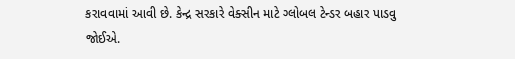કરાવવામાં આવી છે. કેન્દ્ર સરકારે વેક્સીન માટે ગ્લોબલ ટેન્ડર બહાર પાડવુ જોઈએ.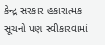કેન્દ્ર સરકાર હકારાત્મક સૂચનો પણ સ્વીકારવામાં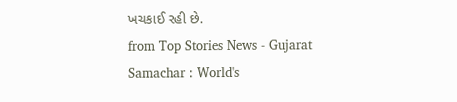ખચકાઈ રહી છે.
from Top Stories News - Gujarat Samachar : World's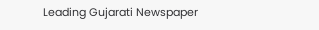Leading Gujarati Newspaper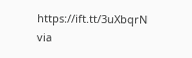https://ift.tt/3uXbqrN
via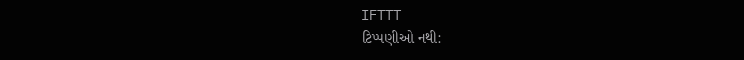IFTTT
ટિપ્પણીઓ નથી: